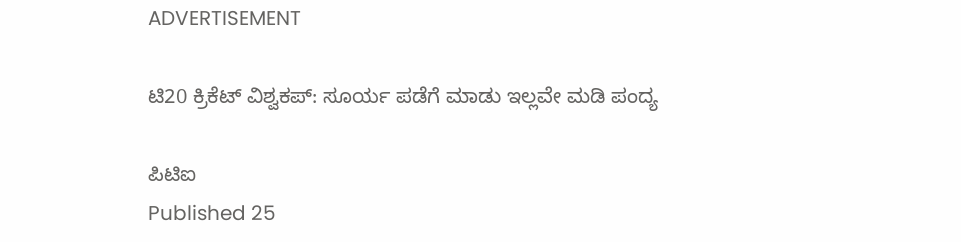ADVERTISEMENT

ಟಿ20 ಕ್ರಿಕೆಟ್ ವಿಶ್ವಕಪ್: ಸೂರ್ಯ ಪಡೆಗೆ ಮಾಡು ಇಲ್ಲವೇ ಮಡಿ ಪಂದ್ಯ

ಪಿಟಿಐ
Published 25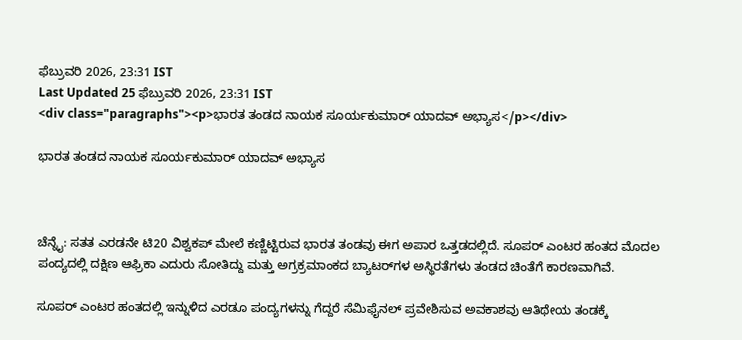ಫೆಬ್ರುವರಿ 2026, 23:31 IST
Last Updated 25 ಫೆಬ್ರುವರಿ 2026, 23:31 IST
<div class="paragraphs"><p>ಭಾರತ ತಂಡದ ನಾಯಕ ಸೂರ್ಯಕುಮಾರ್‌ ಯಾದವ್‌ ಅಭ್ಯಾಸ</p></div>

ಭಾರತ ತಂಡದ ನಾಯಕ ಸೂರ್ಯಕುಮಾರ್‌ ಯಾದವ್‌ ಅಭ್ಯಾಸ



ಚೆನ್ನೈ: ಸತತ ಎರಡನೇ ಟಿ20 ವಿಶ್ವಕಪ್ ಮೇಲೆ ಕಣ್ಣಿಟ್ಟಿರುವ ಭಾರತ ತಂಡವು ಈಗ ಅಪಾರ ಒತ್ತಡದಲ್ಲಿದೆ. ಸೂಪರ್ ಎಂಟರ ಹಂತದ ಮೊದಲ ಪಂದ್ಯದಲ್ಲಿ ದಕ್ಷಿಣ ಆಫ್ರಿಕಾ ಎದುರು ಸೋತಿದ್ದು ಮತ್ತು ಅಗ್ರಕ್ರಮಾಂಕದ ಬ್ಯಾಟರ್‌ಗಳ ಅಸ್ಥಿರತೆಗಳು ತಂಡದ ಚಿಂತೆಗೆ ಕಾರಣವಾಗಿವೆ.

ಸೂಪರ್ ಎಂಟರ ಹಂತದಲ್ಲಿ ಇನ್ನುಳಿದ ಎರಡೂ ಪಂದ್ಯಗಳನ್ನು ಗೆದ್ದರೆ ಸೆಮಿಫೈನಲ್ ಪ್ರವೇಶಿಸುವ ಅವಕಾಶವು ಆತಿಥೇಯ ತಂಡಕ್ಕೆ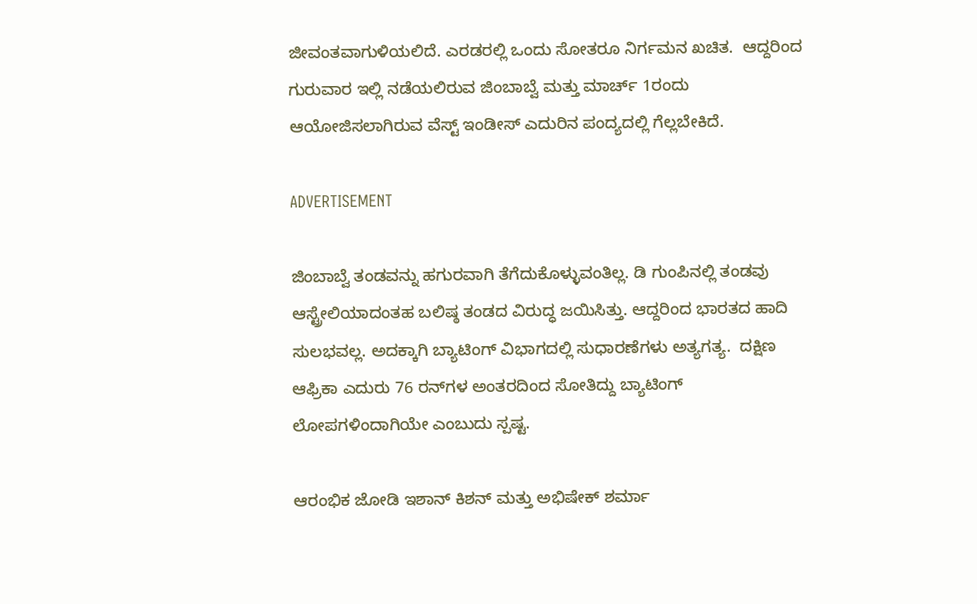ಜೀವಂತವಾಗುಳಿಯಲಿದೆ. ಎರಡರಲ್ಲಿ ಒಂದು ಸೋತರೂ ನಿರ್ಗಮನ ಖಚಿತ.  ಆದ್ದರಿಂದ ಗುರುವಾರ ಇಲ್ಲಿ ನಡೆಯಲಿರುವ ಜಿಂಬಾಬ್ವೆ ಮತ್ತು ಮಾರ್ಚ್ 1ರಂದು ಆಯೋಜಿಸಲಾಗಿರುವ ವೆಸ್ಟ್ ಇಂಡೀಸ್ ಎದುರಿನ ಪಂದ್ಯದಲ್ಲಿ ಗೆಲ್ಲಬೇಕಿದೆ.

ADVERTISEMENT

ಜಿಂಬಾಬ್ವೆ ತಂಡವನ್ನು ಹಗುರವಾಗಿ ತೆಗೆದುಕೊಳ್ಳುವಂತಿಲ್ಲ. ಡಿ ಗುಂಪಿನಲ್ಲಿ ತಂಡವು ಆಸ್ಟ್ರೇಲಿಯಾದಂತಹ ಬಲಿಷ್ಠ ತಂಡದ ವಿರುದ್ಧ ಜಯಿಸಿತ್ತು. ಆದ್ದರಿಂದ ಭಾರತದ ಹಾದಿ ಸುಲಭವಲ್ಲ. ಅದಕ್ಕಾಗಿ ಬ್ಯಾಟಿಂಗ್‌ ವಿಭಾಗದಲ್ಲಿ ಸುಧಾರಣೆಗಳು ಅತ್ಯಗತ್ಯ.  ದಕ್ಷಿಣ ಆಫ್ರಿಕಾ ಎದುರು 76 ರನ್‌ಗಳ ಅಂತರದಿಂದ ಸೋತಿದ್ದು ಬ್ಯಾಟಿಂಗ್ ಲೋಪಗಳಿಂದಾಗಿಯೇ ಎಂಬುದು ಸ್ಪಷ್ಟ.

ಆರಂಭಿಕ ಜೋಡಿ ಇಶಾನ್ ಕಿಶನ್ ಮತ್ತು ಅಭಿಷೇಕ್ ಶರ್ಮಾ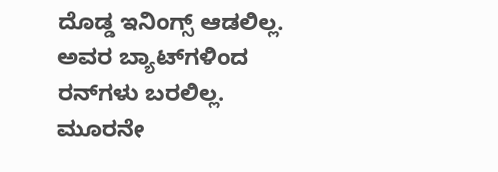ದೊಡ್ಡ ಇನಿಂಗ್ಸ್ ಆಡಲಿಲ್ಲ. ಅವರ ಬ್ಯಾಟ್‌ಗಳಿಂದ ರನ್‌ಗಳು ಬರಲಿಲ್ಲ. ಮೂರನೇ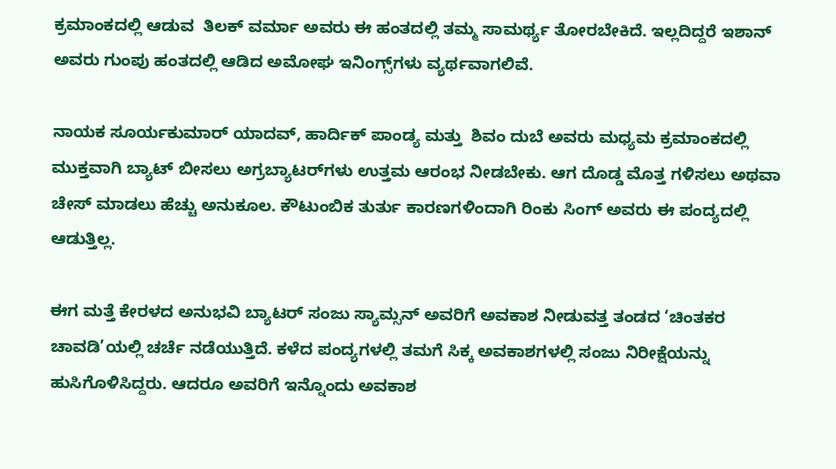ಕ್ರಮಾಂಕದಲ್ಲಿ ಆಡುವ  ತಿಲಕ್ ವರ್ಮಾ ಅವರು ಈ ಹಂತದಲ್ಲಿ ತಮ್ಮ ಸಾಮರ್ಥ್ಯ ತೋರಬೇಕಿದೆ. ಇಲ್ಲದಿದ್ದರೆ ಇಶಾನ್  ಅವರು ಗುಂಪು ಹಂತದಲ್ಲಿ ಆಡಿದ ಅಮೋಘ ಇನಿಂಗ್ಸ್‌ಗಳು ವ್ಯರ್ಥವಾಗಲಿವೆ.

ನಾಯಕ ಸೂರ್ಯಕುಮಾರ್ ಯಾದವ್, ಹಾರ್ದಿಕ್ ಪಾಂಡ್ಯ ಮತ್ತು  ಶಿವಂ ದುಬೆ ಅವರು ಮಧ್ಯಮ ಕ್ರಮಾಂಕದಲ್ಲಿ ಮುಕ್ತವಾಗಿ ಬ್ಯಾಟ್ ಬೀಸಲು ಅಗ್ರಬ್ಯಾಟರ್‌ಗಳು ಉತ್ತಮ ಆರಂಭ ನೀಡಬೇಕು. ಆಗ ದೊಡ್ಡ ಮೊತ್ತ ಗಳಿಸಲು ಅಥವಾ ಚೇಸ್ ಮಾಡಲು ಹೆಚ್ಚು ಅನುಕೂಲ. ಕೌಟುಂಬಿಕ ತುರ್ತು ಕಾರಣಗಳಿಂದಾಗಿ ರಿಂಕು ಸಿಂಗ್ ಅವರು ಈ ಪಂದ್ಯದಲ್ಲಿ ಆಡುತ್ತಿಲ್ಲ.

ಈಗ ಮತ್ತೆ ಕೇರಳದ ಅನುಭವಿ ಬ್ಯಾಟರ್ ಸಂಜು ಸ್ಯಾಮ್ಸನ್ ಅವರಿಗೆ ಅವಕಾಶ ನೀಡುವತ್ತ ತಂಡದ ‘ಚಿಂತಕರ ಚಾವಡಿ’ಯಲ್ಲಿ ಚರ್ಚೆ ನಡೆಯುತ್ತಿದೆ. ಕಳೆದ ಪಂದ್ಯಗಳಲ್ಲಿ ತಮಗೆ ಸಿಕ್ಕ ಅವಕಾಶಗಳಲ್ಲಿ ಸಂಜು ನಿರೀಕ್ಷೆಯನ್ನು ಹುಸಿಗೊಳಿಸಿದ್ದರು. ಆದರೂ ಅವರಿಗೆ ಇನ್ನೊಂದು ಅವಕಾಶ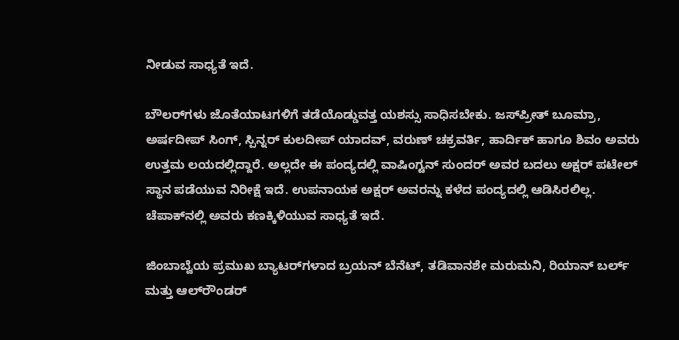ನೀಡುವ ಸಾಧ್ಯತೆ ಇದೆ.

ಬೌಲರ್‌ಗಳು ಜೊತೆಯಾಟಗಳಿಗೆ ತಡೆಯೊಡ್ಡುವತ್ತ ಯಶಸ್ಸು ಸಾಧಿಸಬೇಕು. ಜಸ್‌ಪ್ರೀತ್ ಬೂಮ್ರಾ, ಅರ್ಷದೀಪ್ ಸಿಂಗ್, ಸ್ಪಿನ್ನರ್ ಕುಲದೀಪ್ ಯಾದವ್, ವರುಣ್ ಚಕ್ರವರ್ತಿ, ಹಾರ್ದಿಕ್ ಹಾಗೂ ಶಿವಂ ಅವರು ಉತ್ತಮ ಲಯದಲ್ಲಿದ್ದಾರೆ. ಅಲ್ಲದೇ ಈ ಪಂದ್ಯದಲ್ಲಿ ವಾಷಿಂಗ್ಟನ್ ಸುಂದರ್ ಅವರ ಬದಲು ಅಕ್ಷರ್ ಪಟೇಲ್ ಸ್ಥಾನ ಪಡೆಯುವ ನಿರೀಕ್ಷೆ ಇದೆ. ಉಪನಾಯಕ ಅಕ್ಷರ್ ಅವರನ್ನು ಕಳೆದ ಪಂದ್ಯದಲ್ಲಿ ಆಡಿಸಿರಲಿಲ್ಲ. ಚೆಪಾಕ್‌ನಲ್ಲಿ ಅವರು ಕಣಕ್ಕಿಳಿಯುವ ಸಾಧ್ಯತೆ ಇದೆ.

ಜಿಂಬಾಬ್ವೆಯ ಪ್ರಮುಖ ಬ್ಯಾಟರ್‌ಗಳಾದ ಬ್ರಯನ್ ಬೆನೆಟ್, ತಡಿವಾನಶೇ ಮರುಮನಿ, ರಿಯಾನ್ ಬರ್ಲ್ ಮತ್ತು ಆಲ್‌ರೌಂಡರ್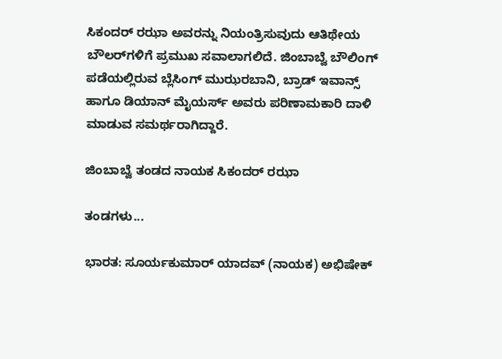ಸಿಕಂದರ್ ರಝಾ ಅವರನ್ನು ನಿಯಂತ್ರಿಸುವುದು ಆತಿಥೇಯ ಬೌಲರ್‌ಗಳಿಗೆ ಪ್ರಮುಖ ಸವಾಲಾಗಲಿದೆ. ಜಿಂಬಾಬ್ವೆ ಬೌಲಿಂಗ್ ಪಡೆಯಲ್ಲಿರುವ ಬ್ಲೆಸಿಂಗ್ ಮುಝರಬಾನಿ, ಬ್ರಾಡ್ ಇವಾನ್ಸ್ ಹಾಗೂ ಡಿಯಾನ್ ಮೈಯರ್ಸ್ ಅವರು ಪರಿಣಾಮಕಾರಿ ದಾಳಿ ಮಾಡುವ ಸಮರ್ಥರಾಗಿದ್ದಾರೆ.

ಜಿಂಬಾಬ್ವೆ ತಂಡದ ನಾಯಕ ಸಿಕಂದರ್ ರಝಾ

ತಂಡಗಳು...

ಭಾರತ: ಸೂರ್ಯಕುಮಾರ್ ಯಾದವ್ (ನಾಯಕ) ಅಭಿಷೇಕ್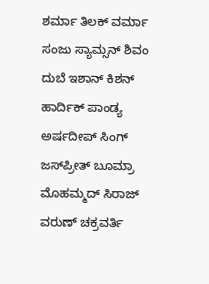ಶರ್ಮಾ ತಿಲಕ್ ವರ್ಮಾ ಸಂಜು ಸ್ಯಾಮ್ಸನ್ ಶಿವಂ ದುಬೆ ಇಶಾನ್ ಕಿಶನ್ ಹಾರ್ದಿಕ್ ಪಾಂಡ್ಯ ಅರ್ಷದೀಪ್ ಸಿಂಗ್ ಜಸ್‌ಪ್ರೀತ್ ಬೂಮ್ರಾ ಮೊಹಮ್ಮದ್ ಸಿರಾಜ್ ವರುಣ್ ಚಕ್ರವರ್ತಿ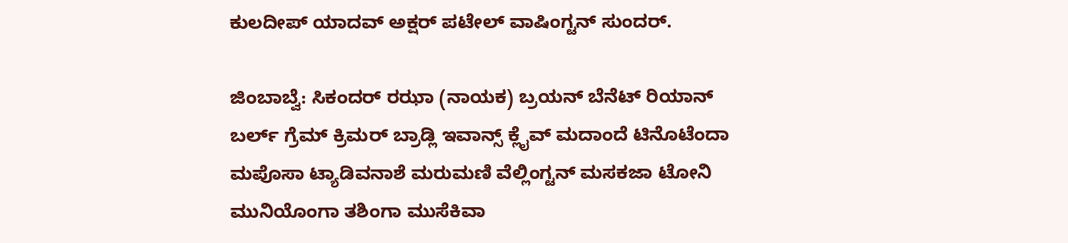ಕುಲದೀಪ್ ಯಾದವ್ ಅಕ್ಷರ್ ಪಟೇಲ್ ವಾಷಿಂಗ್ಟನ್ ಸುಂದರ್.

ಜಿಂಬಾಬ್ವೆ: ಸಿಕಂದರ್ ರಝಾ (ನಾಯಕ) ಬ್ರಯನ್ ಬೆನೆಟ್ ರಿಯಾನ್ ಬರ್ಲ್ ಗ್ರೆಮ್ ಕ್ರಿಮರ್ ಬ್ರಾಡ್ಲಿ ಇವಾನ್ಸ್ ಕ್ಲೈವ್ ಮದಾಂದೆ ಟಿನೊಟೆಂದಾ ಮಪೊಸಾ ಟ್ಯಾಡಿವನಾಶೆ ಮರುಮಣಿ ವೆಲ್ಲಿಂಗ್ಟನ್ ಮಸಕಜಾ ಟೋನಿ ಮುನಿಯೊಂಗಾ ತಶಿಂಗಾ ಮುಸೆಕಿವಾ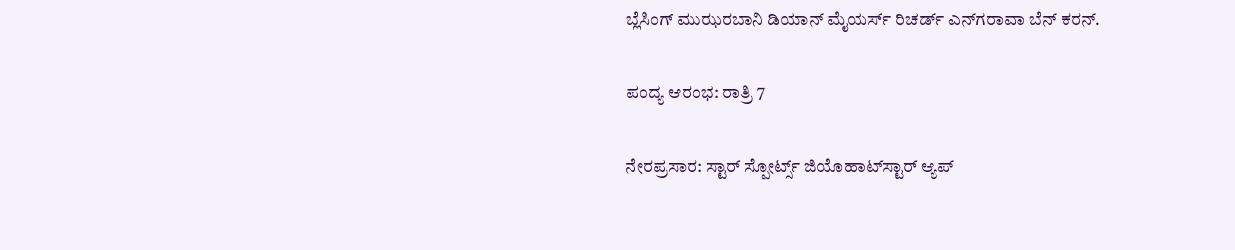ಬ್ಲೆಸಿಂಗ್ ಮುಝರಬಾನಿ ಡಿಯಾನ್ ಮೈಯರ್ಸ್ ರಿಚರ್ಡ್ ಎನ್‌ಗರಾವಾ ಬೆನ್ ಕರನ್.

ಪಂದ್ಯ ಆರಂಭ: ರಾತ್ರಿ 7

ನೇರಪ್ರಸಾರ: ಸ್ಟಾರ್ ಸ್ಪೋರ್ಟ್ಸ್ ಜಿಯೊಹಾಟ್‌ಸ್ಟಾರ್ ಆ್ಯಪ್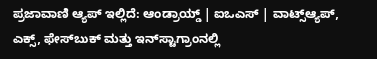ಪ್ರಜಾವಾಣಿ ಆ್ಯಪ್ ಇಲ್ಲಿದೆ: ಆಂಡ್ರಾಯ್ಡ್ | ಐಒಎಸ್ | ವಾಟ್ಸ್ಆ್ಯಪ್, ಎಕ್ಸ್, ಫೇಸ್‌ಬುಕ್ ಮತ್ತು ಇನ್‌ಸ್ಟಾಗ್ರಾಂನಲ್ಲಿ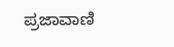ಪ್ರಜಾವಾಣಿ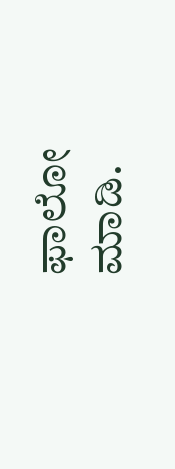ಫಾಲೋ ಮಾಡಿ.